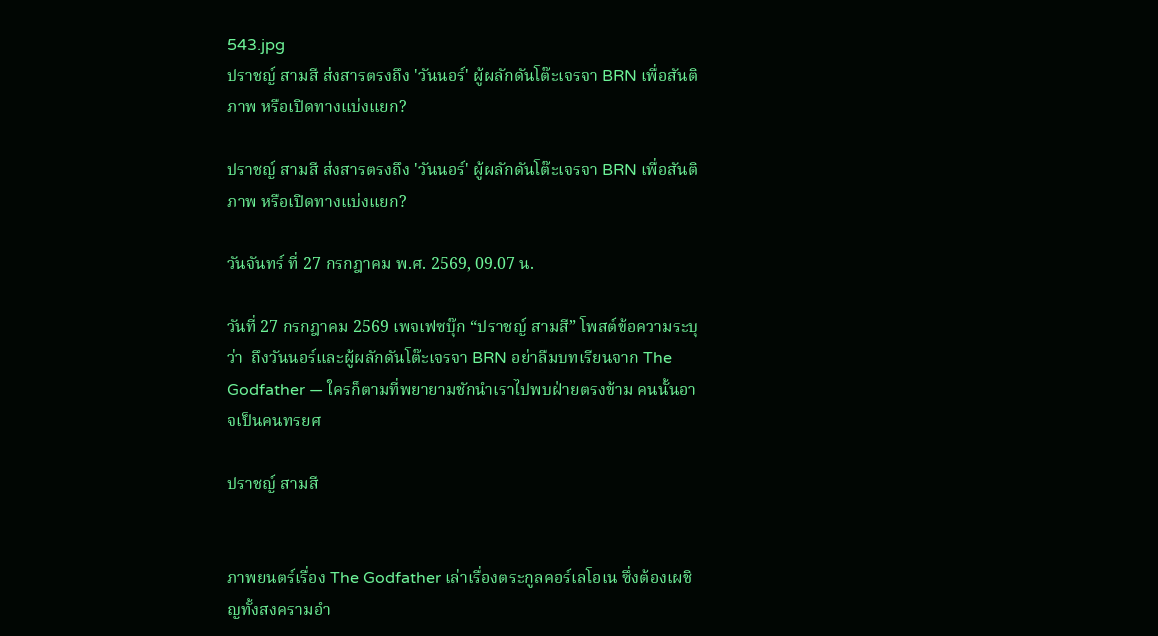543.jpg
ปราชญ์ สามสี ส่งสารตรงถึง 'วันนอร์' ผู้ผลักดันโต๊ะเจรจา BRN เพื่อสันติภาพ หรือเปิดทางแบ่งแยก?

ปราชญ์ สามสี ส่งสารตรงถึง 'วันนอร์' ผู้ผลักดันโต๊ะเจรจา BRN เพื่อสันติภาพ หรือเปิดทางแบ่งแยก?

วันจันทร์ ที่ 27 กรกฎาคม พ.ศ. 2569, 09.07 น.

วันที่ 27 กรกฎาคม 2569 เพจเฟซบุ๊ก “ปราชญ์ สามสี” โพสต์ข้อความระบุว่า  ถึงวันนอร์และผู้ผลักดันโต๊ะเจรจา BRN อย่าลืมบทเรียนจาก The Godfather — ใครก็ตามที่พยายามชักนำเราไปพบฝ่ายตรงข้าม คนนั้นอาจเป็นคนทรยศ

ปราชญ์ สามสี


ภาพยนตร์เรื่อง The Godfather เล่าเรื่องตระกูลคอร์เลโอเน ซึ่งต้องเผชิญทั้งสงครามอำ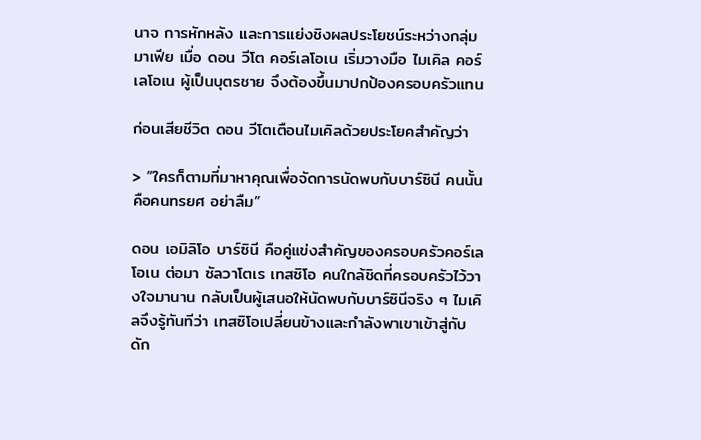นาจ การหักหลัง และการแย่งชิงผลประโยชน์ระหว่างกลุ่มมาเฟีย เมื่อ ดอน วีโต คอร์เลโอเน เริ่มวางมือ ไมเคิล คอร์เลโอเน ผู้เป็นบุตรชาย จึงต้องขึ้นมาปกป้องครอบครัวแทน

ก่อนเสียชีวิต ดอน วีโตเตือนไมเคิลด้วยประโยคสำคัญว่า

> “ใครก็ตามที่มาหาคุณเพื่อจัดการนัดพบกับบาร์ซินี คนนั้นคือคนทรยศ อย่าลืม”

ดอน เอมิลิโอ บาร์ซินี คือคู่แข่งสำคัญของครอบครัวคอร์เลโอเน ต่อมา ซัลวาโตเร เทสซิโอ คนใกล้ชิดที่ครอบครัวไว้วางใจมานาน กลับเป็นผู้เสนอให้นัดพบกับบาร์ซินีจริง ๆ ไมเคิลจึงรู้ทันทีว่า เทสซิโอเปลี่ยนข้างและกำลังพาเขาเข้าสู่กับดัก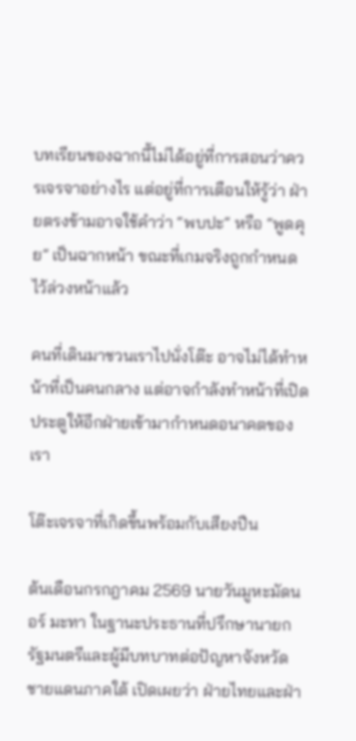บทเรียนของฉากนี้ไม่ได้อยู่ที่การสอนว่าควรเจรจาอย่างไร แต่อยู่ที่การเตือนให้รู้ว่า ฝ่ายตรงข้ามอาจใช้คำว่า “พบปะ” หรือ “พูดคุย” เป็นฉากหน้า ขณะที่เกมจริงถูกกำหนดไว้ล่วงหน้าแล้ว

คนที่เดินมาชวนเราไปนั่งโต๊ะ อาจไม่ได้ทำหน้าที่เป็นคนกลาง แต่อาจกำลังทำหน้าที่เปิดประตูให้อีกฝ่ายเข้ามากำหนดอนาคตของเรา

โต๊ะเจรจาที่เกิดขึ้นพร้อมกับเสียงปืน

ต้นเดือนกรกฎาคม 2569 นายวันมูหะมัดนอร์ มะทา ในฐานะประธานที่ปรึกษานายกรัฐมนตรีและผู้มีบทบาทต่อปัญหาจังหวัดชายแดนภาคใต้ เปิดเผยว่า ฝ่ายไทยและฝ่า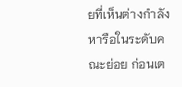ยที่เห็นต่างกำลังหารือในระดับคณะย่อย ก่อนเต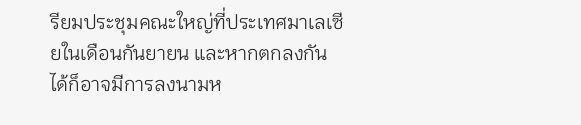รียมประชุมคณะใหญ่ที่ประเทศมาเลเซียในเดือนกันยายน และหากตกลงกันได้ก็อาจมีการลงนามห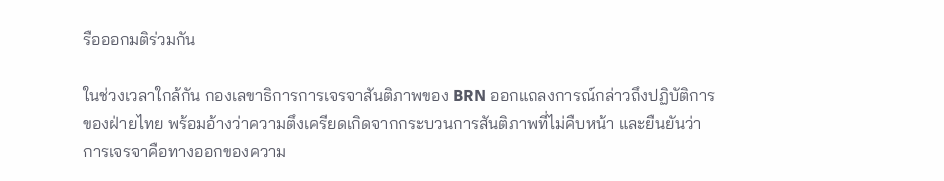รือออกมติร่วมกัน

ในช่วงเวลาใกล้กัน กองเลขาธิการการเจรจาสันติภาพของ BRN ออกแถลงการณ์กล่าวถึงปฏิบัติการของฝ่ายไทย พร้อมอ้างว่าความตึงเครียดเกิดจากกระบวนการสันติภาพที่ไม่คืบหน้า และยืนยันว่าการเจรจาคือทางออกของความ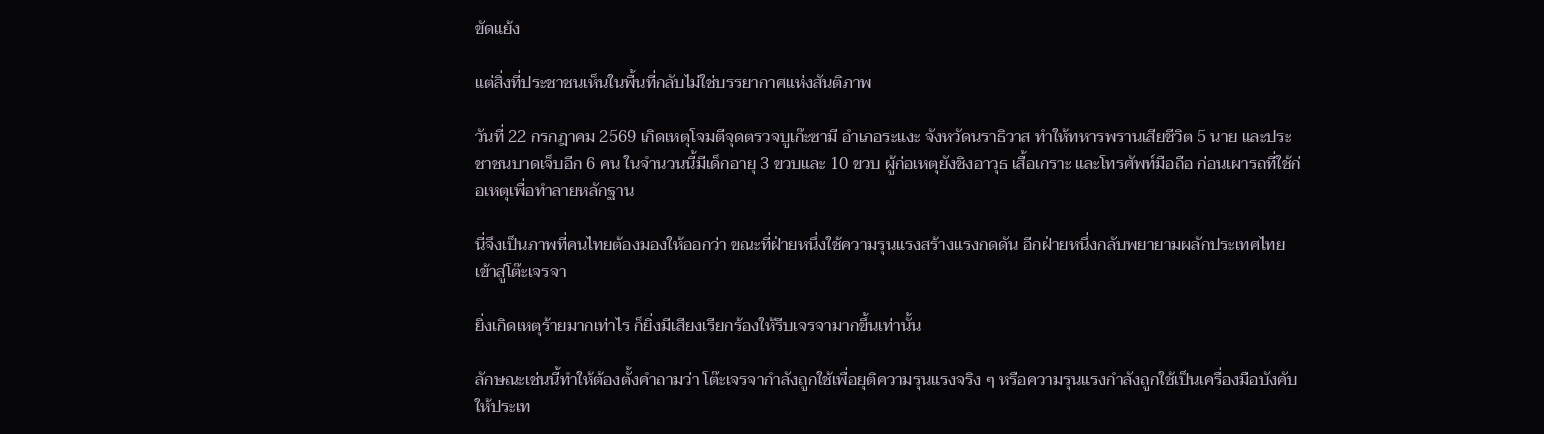ขัดแย้ง

แต่สิ่งที่ประชาชนเห็นในพื้นที่กลับไม่ใช่บรรยากาศแห่งสันติภาพ

วันที่ 22 กรกฎาคม 2569 เกิดเหตุโจมตีจุดตรวจบูเก๊ะซามี อำเภอระแงะ จังหวัดนราธิวาส ทำให้ทหารพรานเสียชีวิต 5 นาย และประชาชนบาดเจ็บอีก 6 คน ในจำนวนนี้มีเด็กอายุ 3 ขวบและ 10 ขวบ ผู้ก่อเหตุยังชิงอาวุธ เสื้อเกราะ และโทรศัพท์มือถือ ก่อนเผารถที่ใช้ก่อเหตุเพื่อทำลายหลักฐาน

นี่จึงเป็นภาพที่คนไทยต้องมองให้ออกว่า ขณะที่ฝ่ายหนึ่งใช้ความรุนแรงสร้างแรงกดดัน อีกฝ่ายหนึ่งกลับพยายามผลักประเทศไทยเข้าสู่โต๊ะเจรจา

ยิ่งเกิดเหตุร้ายมากเท่าไร ก็ยิ่งมีเสียงเรียกร้องให้รีบเจรจามากขึ้นเท่านั้น

ลักษณะเช่นนี้ทำให้ต้องตั้งคำถามว่า โต๊ะเจรจากำลังถูกใช้เพื่อยุติความรุนแรงจริง ๆ หรือความรุนแรงกำลังถูกใช้เป็นเครื่องมือบังคับให้ประเท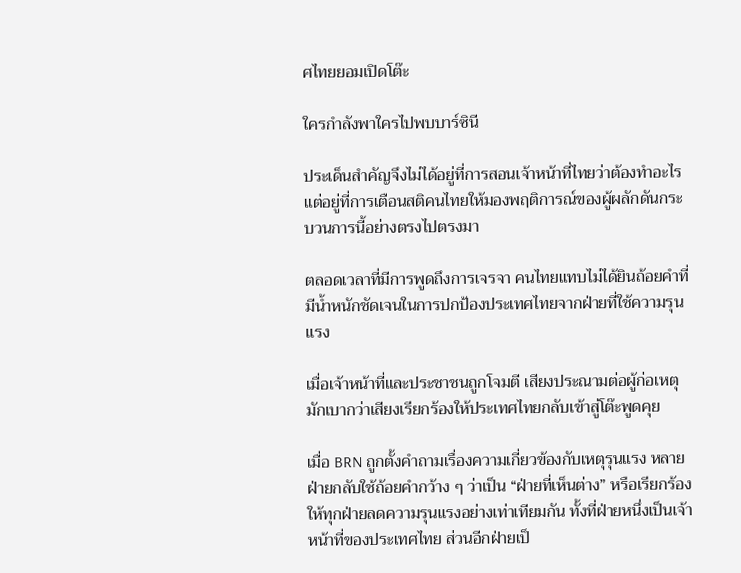ศไทยยอมเปิดโต๊ะ

ใครกำลังพาใครไปพบบาร์ซินี

ประเด็นสำคัญจึงไม่ได้อยู่ที่การสอนเจ้าหน้าที่ไทยว่าต้องทำอะไร แต่อยู่ที่การเตือนสติคนไทยให้มองพฤติการณ์ของผู้ผลักดันกระบวนการนี้อย่างตรงไปตรงมา

ตลอดเวลาที่มีการพูดถึงการเจรจา คนไทยแทบไม่ได้ยินถ้อยคำที่มีน้ำหนักชัดเจนในการปกป้องประเทศไทยจากฝ่ายที่ใช้ความรุนแรง

เมื่อเจ้าหน้าที่และประชาชนถูกโจมตี เสียงประณามต่อผู้ก่อเหตุมักเบากว่าเสียงเรียกร้องให้ประเทศไทยกลับเข้าสู่โต๊ะพูดคุย

เมื่อ BRN ถูกตั้งคำถามเรื่องความเกี่ยวข้องกับเหตุรุนแรง หลายฝ่ายกลับใช้ถ้อยคำกว้าง ๆ ว่าเป็น “ฝ่ายที่เห็นต่าง” หรือเรียกร้องให้ทุกฝ่ายลดความรุนแรงอย่างเท่าเทียมกัน ทั้งที่ฝ่ายหนึ่งเป็นเจ้าหน้าที่ของประเทศไทย ส่วนอีกฝ่ายเป็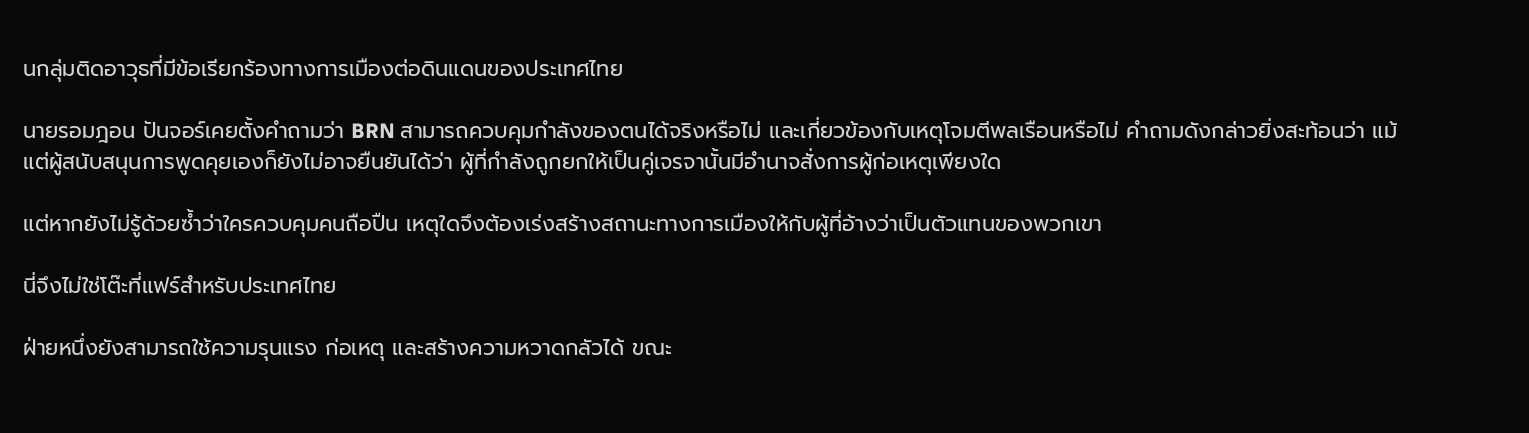นกลุ่มติดอาวุธที่มีข้อเรียกร้องทางการเมืองต่อดินแดนของประเทศไทย

นายรอมฎอน ปันจอร์เคยตั้งคำถามว่า BRN สามารถควบคุมกำลังของตนได้จริงหรือไม่ และเกี่ยวข้องกับเหตุโจมตีพลเรือนหรือไม่ คำถามดังกล่าวยิ่งสะท้อนว่า แม้แต่ผู้สนับสนุนการพูดคุยเองก็ยังไม่อาจยืนยันได้ว่า ผู้ที่กำลังถูกยกให้เป็นคู่เจรจานั้นมีอำนาจสั่งการผู้ก่อเหตุเพียงใด

แต่หากยังไม่รู้ด้วยซ้ำว่าใครควบคุมคนถือปืน เหตุใดจึงต้องเร่งสร้างสถานะทางการเมืองให้กับผู้ที่อ้างว่าเป็นตัวแทนของพวกเขา

นี่จึงไม่ใช่โต๊ะที่แฟร์สำหรับประเทศไทย

ฝ่ายหนึ่งยังสามารถใช้ความรุนแรง ก่อเหตุ และสร้างความหวาดกลัวได้ ขณะ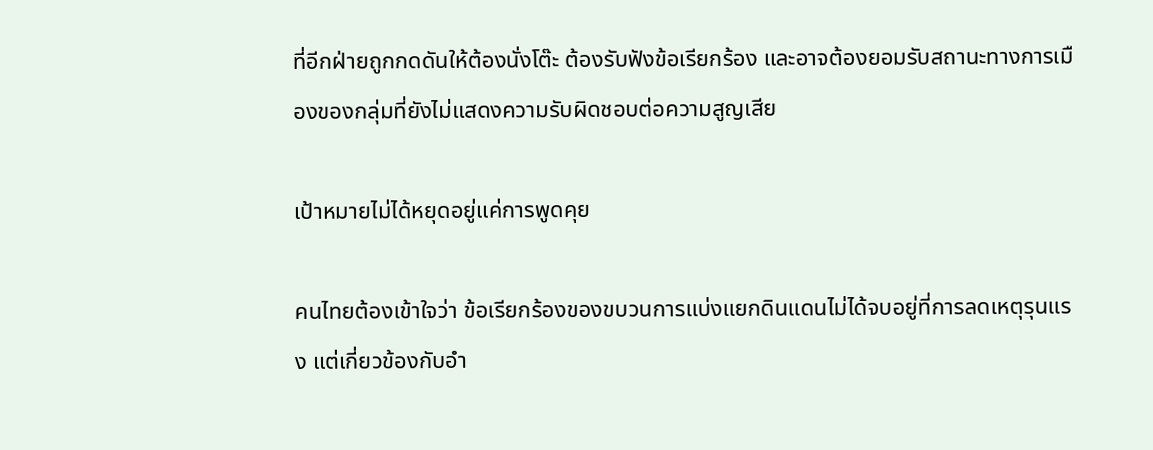ที่อีกฝ่ายถูกกดดันให้ต้องนั่งโต๊ะ ต้องรับฟังข้อเรียกร้อง และอาจต้องยอมรับสถานะทางการเมืองของกลุ่มที่ยังไม่แสดงความรับผิดชอบต่อความสูญเสีย

เป้าหมายไม่ได้หยุดอยู่แค่การพูดคุย

คนไทยต้องเข้าใจว่า ข้อเรียกร้องของขบวนการแบ่งแยกดินแดนไม่ได้จบอยู่ที่การลดเหตุรุนแรง แต่เกี่ยวข้องกับอำ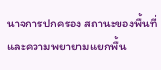นาจการปกครอง สถานะของพื้นที่ และความพยายามแยกพื้น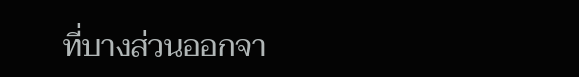ที่บางส่วนออกจา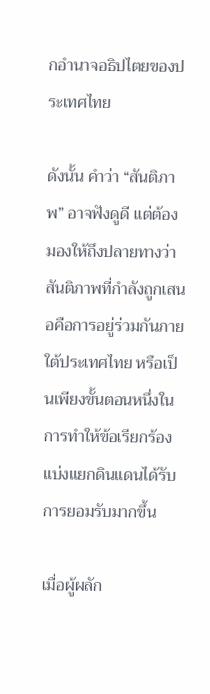กอำนาจอธิปไตยของประเทศไทย

ดังนั้น คำว่า “สันติภาพ” อาจฟังดูดี แต่ต้องมองให้ถึงปลายทางว่า สันติภาพที่กำลังถูกเสนอคือการอยู่ร่วมกันภายใต้ประเทศไทย หรือเป็นเพียงขั้นตอนหนึ่งในการทำให้ข้อเรียกร้องแบ่งแยกดินแดนได้รับการยอมรับมากขึ้น

เมื่อผู้ผลัก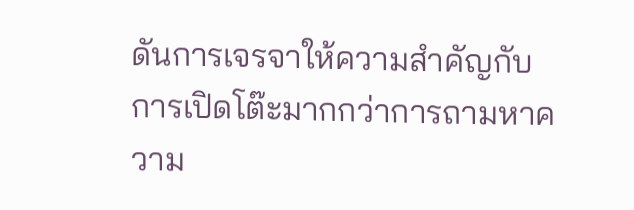ดันการเจรจาให้ความสำคัญกับการเปิดโต๊ะมากกว่าการถามหาความ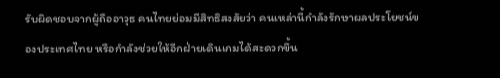รับผิดชอบจากผู้ถืออาวุธ คนไทยย่อมมีสิทธิสงสัยว่า คนเหล่านี้กำลังรักษาผลประโยชน์ของประเทศไทย หรือกำลังช่วยให้อีกฝ่ายเดินเกมได้สะดวกขึ้น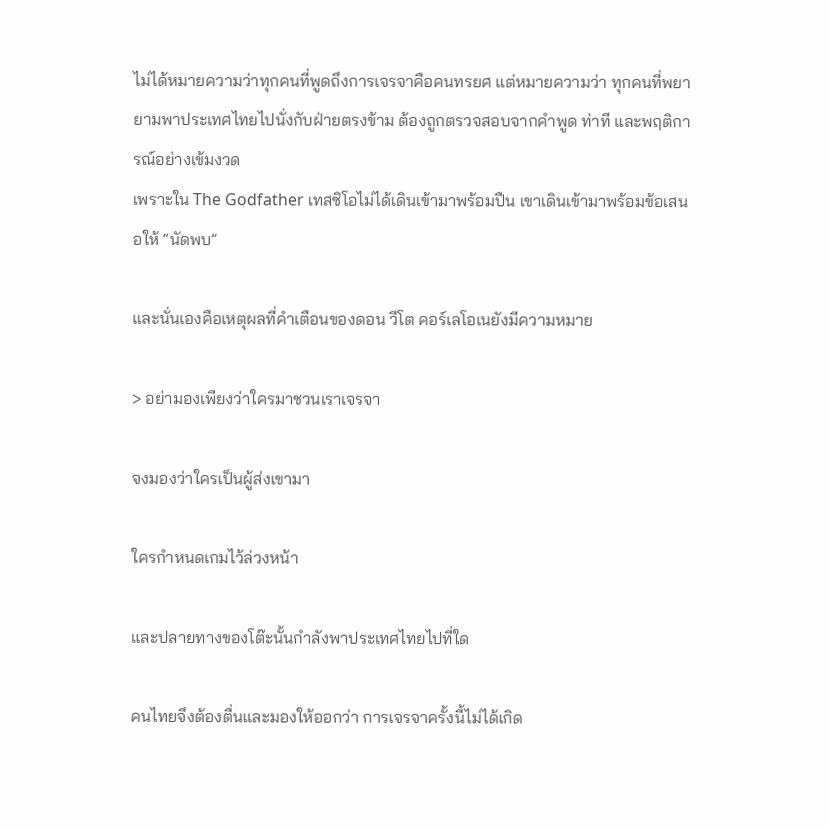ไม่ได้หมายความว่าทุกคนที่พูดถึงการเจรจาคือคนทรยศ แต่หมายความว่า ทุกคนที่พยายามพาประเทศไทยไปนั่งกับฝ่ายตรงข้าม ต้องถูกตรวจสอบจากคำพูด ท่าที และพฤติการณ์อย่างเข้มงวด
เพราะใน The Godfather เทสซิโอไม่ได้เดินเข้ามาพร้อมปืน เขาเดินเข้ามาพร้อมข้อเสนอให้ “นัดพบ”

และนั่นเองคือเหตุผลที่คำเตือนของดอน วีโต คอร์เลโอเนยังมีความหมาย

> อย่ามองเพียงว่าใครมาชวนเราเจรจา

จงมองว่าใครเป็นผู้ส่งเขามา

ใครกำหนดเกมไว้ล่วงหน้า

และปลายทางของโต๊ะนั้นกำลังพาประเทศไทยไปที่ใด

คนไทยจึงต้องตื่นและมองให้ออกว่า การเจรจาครั้งนี้ไม่ได้เกิด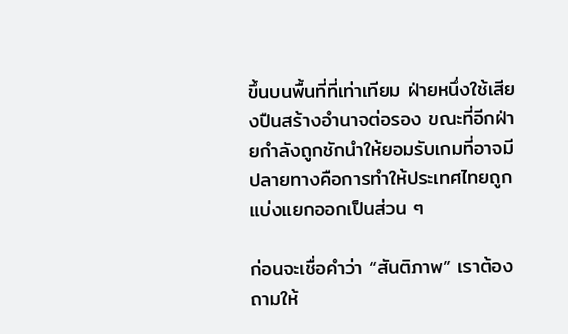ขึ้นบนพื้นที่ที่เท่าเทียม ฝ่ายหนึ่งใช้เสียงปืนสร้างอำนาจต่อรอง ขณะที่อีกฝ่ายกำลังถูกชักนำให้ยอมรับเกมที่อาจมีปลายทางคือการทำให้ประเทศไทยถูกแบ่งแยกออกเป็นส่วน ๆ

ก่อนจะเชื่อคำว่า “สันติภาพ” เราต้องถามให้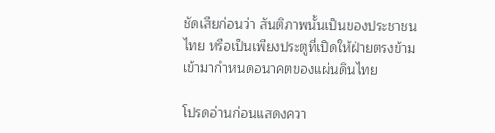ชัดเสียก่อนว่า สันติภาพนั้นเป็นของประชาชนไทย หรือเป็นเพียงประตูที่เปิดให้ฝ่ายตรงข้ามเข้ามากำหนดอนาคตของแผ่นดินไทย

โปรดอ่านก่อนแสดงควา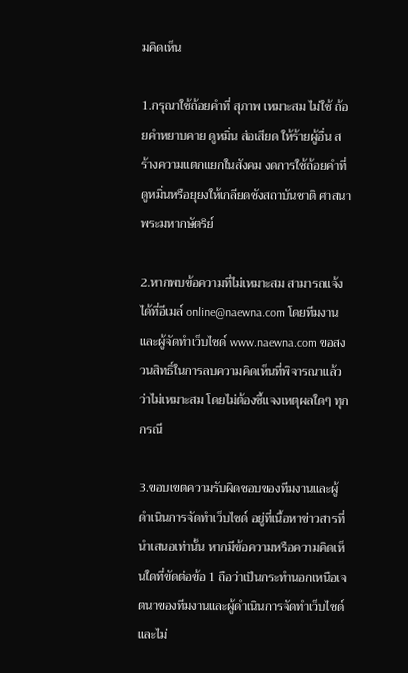มคิดเห็น

1.กรุณาใช้ถ้อยคำที่ สุภาพ เหมาะสม ไม่ใช้ ถ้อยคำหยาบคาย ดูหมิ่น ส่อเสียด ให้ร้ายผู้อื่น สร้างความแตกแยกในสังคม งดการใช้ถ้อยคำที่ดูหมิ่นหรือยุยงให้เกลียดชังสถาบันชาติ ศาสนา พระมหากษัตริย์

2.หากพบข้อความที่ไม่เหมาะสม สามารถแจ้งได้ที่อีเมล์ online@naewna.com โดยทีมงานและผู้จัดทำเว็บไซด์ www.naewna.com ขอสงวนสิทธิ์ในการลบความคิดเห็นที่พิจารณาแล้วว่าไม่เหมาะสม โดยไม่ต้องชี้แจงเหตุผลใดๆ ทุกกรณี

3.ขอบเขตความรับผิดชอบของทีมงานและผู้ดำเนินการจัดทำเว็บไซด์ อยู่ที่เนื้อหาข่าวสารที่นำเสนอเท่านั้น หากมีข้อความหรือความคิดเห็นใดที่ขัดต่อข้อ 1 ถือว่าเป็นกระทำนอกเหนือเจตนาของทีมงานและผู้ดำเนินการจัดทำเว็บไซด์ และไม่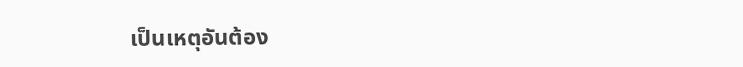เป็นเหตุอันต้อง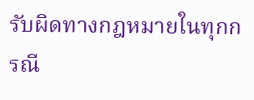รับผิดทางกฎหมายในทุกกรณี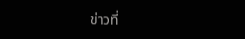ข่าวที่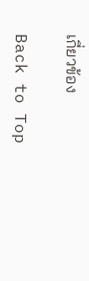เกี่ยวข้อง

Back to Top